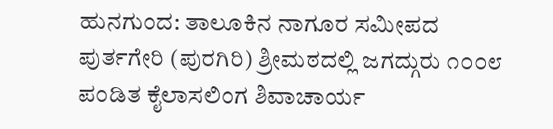ಹುನಗುಂದ: ತಾಲೂಕಿನ ನಾಗೂರ ಸಮೀಪದ ಪುರ್ತಗೇರಿ (ಪುರಗಿರಿ) ಶ್ರೀಮಠದಲ್ಲಿ ಜಗದ್ಗುರು ೧೦೦೮ ಪಂಡಿತ ಕೈಲಾಸಲಿಂಗ ಶಿವಾಚಾರ್ಯ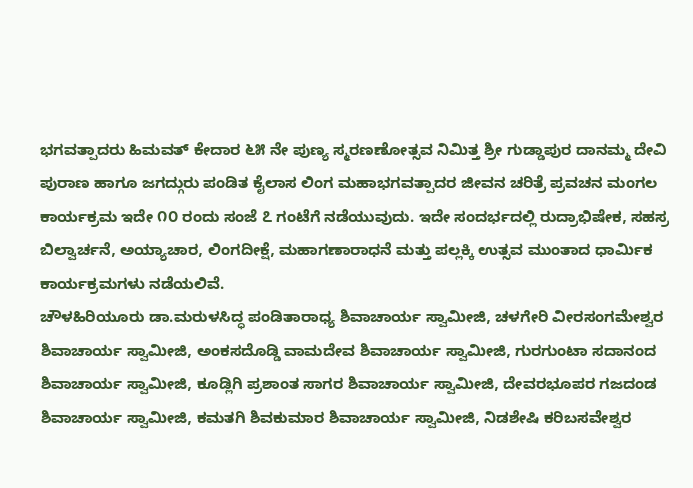ಭಗವತ್ಪಾದರು ಹಿಮವತ್ ಕೇದಾರ ೬೫ ನೇ ಪುಣ್ಯ ಸ್ಮರಣಣೋತ್ಸವ ನಿಮಿತ್ತ ಶ್ರೀ ಗುಡ್ಡಾಪುರ ದಾನಮ್ಮ ದೇವಿ ಪುರಾಣ ಹಾಗೂ ಜಗದ್ಗುರು ಪಂಡಿತ ಕೈಲಾಸ ಲಿಂಗ ಮಹಾಭಗವತ್ಪಾದರ ಜೀವನ ಚರಿತ್ರೆ ಪ್ರವಚನ ಮಂಗಲ ಕಾರ್ಯಕ್ರಮ ಇದೇ ೧೦ ರಂದು ಸಂಜೆ ೭ ಗಂಟೆಗೆ ನಡೆಯುವುದು. ಇದೇ ಸಂದರ್ಭದಲ್ಲಿ ರುದ್ರಾಭಿಷೇಕ, ಸಹಸ್ರ ಬಿಲ್ವಾರ್ಚನೆ, ಅಯ್ಯಾಚಾರ, ಲಿಂಗದೀಕ್ಷೆ, ಮಹಾಗಣಾರಾಧನೆ ಮತ್ತು ಪಲ್ಲಕ್ಕಿ ಉತ್ಸವ ಮುಂತಾದ ಧಾರ್ಮಿಕ ಕಾರ್ಯಕ್ರಮಗಳು ನಡೆಯಲಿವೆ.
ಚೌಳಹಿರಿಯೂರು ಡಾ.ಮರುಳಸಿದ್ಧ ಪಂಡಿತಾರಾಧ್ಯ ಶಿವಾಚಾರ್ಯ ಸ್ವಾಮೀಜಿ, ಚಳಗೇರಿ ವೀರಸಂಗಮೇಶ್ವರ ಶಿವಾಚಾರ್ಯ ಸ್ವಾಮೀಜಿ, ಅಂಕಸದೊಡ್ಡಿ ವಾಮದೇವ ಶಿವಾಚಾರ್ಯ ಸ್ವಾಮೀಜಿ, ಗುರಗುಂಟಾ ಸದಾನಂದ ಶಿವಾಚಾರ್ಯ ಸ್ವಾಮೀಜಿ, ಕೂಡ್ಲಿಗಿ ಪ್ರಶಾಂತ ಸಾಗರ ಶಿವಾಚಾರ್ಯ ಸ್ವಾಮೀಜಿ, ದೇವರಭೂಪರ ಗಜದಂಡ ಶಿವಾಚಾರ್ಯ ಸ್ವಾಮೀಜಿ, ಕಮತಗಿ ಶಿವಕುಮಾರ ಶಿವಾಚಾರ್ಯ ಸ್ವಾಮೀಜಿ, ನಿಡಶೇಷಿ ಕರಿಬಸವೇಶ್ವರ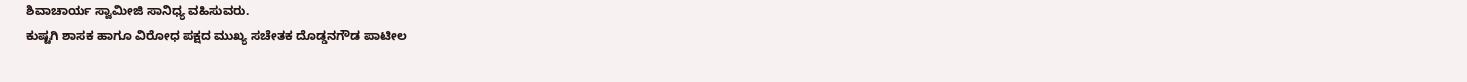ಶಿವಾಚಾರ್ಯ ಸ್ವಾಮೀಜಿ ಸಾನಿಧ್ಯ ವಹಿಸುವರು.
ಕುಷ್ಟಗಿ ಶಾಸಕ ಹಾಗೂ ವಿರೋಧ ಪಕ್ಷದ ಮುಖ್ಯ ಸಚೇತಕ ದೊಡ್ಡನಗೌಡ ಪಾಟೀಲ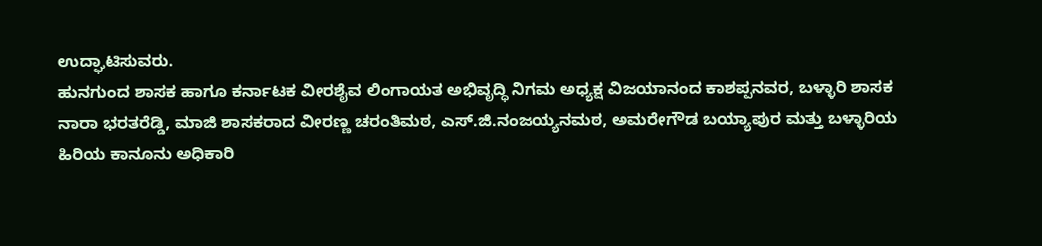ಉದ್ಘಾಟಿಸುವರು.
ಹುನಗುಂದ ಶಾಸಕ ಹಾಗೂ ಕರ್ನಾಟಕ ವೀರಶೈವ ಲಿಂಗಾಯತ ಅಭಿವೃದ್ಧಿ ನಿಗಮ ಅಧ್ಯಕ್ಷ ವಿಜಯಾನಂದ ಕಾಶಪ್ಪನವರ, ಬಳ್ಳಾರಿ ಶಾಸಕ ನಾರಾ ಭರತರೆಡ್ಡಿ, ಮಾಜಿ ಶಾಸಕರಾದ ವೀರಣ್ಣ ಚರಂತಿಮಠ, ಎಸ್.ಜಿ.ನಂಜಯ್ಯನಮಠ, ಅಮರೇಗೌಡ ಬಯ್ಯಾಪುರ ಮತ್ತು ಬಳ್ಳಾರಿಯ ಹಿರಿಯ ಕಾನೂನು ಅಧಿಕಾರಿ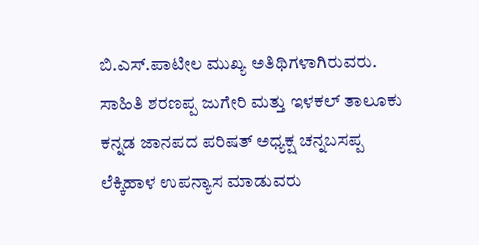ಬಿ.ಎಸ್.ಪಾಟೀಲ ಮುಖ್ಯ ಅತಿಥಿಗಳಾಗಿರುವರು.
ಸಾಹಿತಿ ಶರಣಪ್ಪ ಜುಗೇರಿ ಮತ್ತು ಇಳಕಲ್ ತಾಲೂಕು ಕನ್ನಡ ಜಾನಪದ ಪರಿಷತ್ ಅಧ್ಯಕ್ಷ ಚನ್ನಬಸಪ್ಪ ಲೆಕ್ಕಿಹಾಳ ಉಪನ್ಯಾಸ ಮಾಡುವರು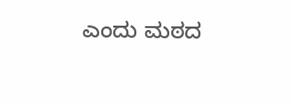ಎಂದು ಮಠದ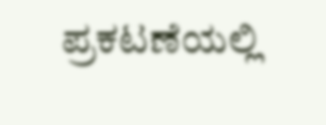ಪ್ರಕಟಣೆಯಲ್ಲಿ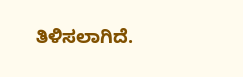ತಿಳಿಸಲಾಗಿದೆ.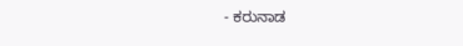- ಕರುನಾಡ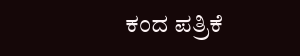ಕಂದ ಪತ್ರಿಕೆ